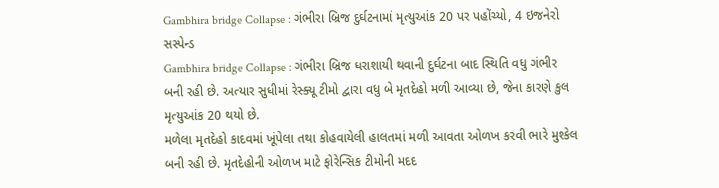Gambhira bridge Collapse : ગંભીરા બ્રિજ દુર્ઘટનામાં મૃત્યુઆંક 20 પર પહોંચ્યો, 4 ઇજનેરો સસ્પેન્ડ
Gambhira bridge Collapse : ગંભીરા બ્રિજ ધરાશાયી થવાની દુર્ઘટના બાદ સ્થિતિ વધુ ગંભીર બની રહી છે. અત્યાર સુધીમાં રેસ્ક્યૂ ટીમો દ્વારા વધુ બે મૃતદેહો મળી આવ્યા છે, જેના કારણે કુલ મૃત્યુઆંક 20 થયો છે.
મળેલા મૃતદેહો કાદવમાં ખૂંપેલા તથા કોહવાયેલી હાલતમાં મળી આવતા ઓળખ કરવી ભારે મુશ્કેલ બની રહી છે. મૃતદેહોની ઓળખ માટે ફોરેન્સિક ટીમોની મદદ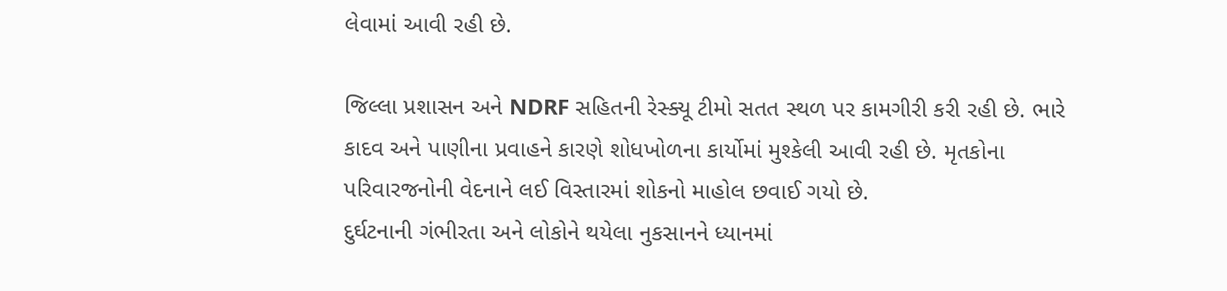લેવામાં આવી રહી છે.

જિલ્લા પ્રશાસન અને NDRF સહિતની રેસ્ક્યૂ ટીમો સતત સ્થળ પર કામગીરી કરી રહી છે. ભારે કાદવ અને પાણીના પ્રવાહને કારણે શોધખોળના કાર્યોમાં મુશ્કેલી આવી રહી છે. મૃતકોના પરિવારજનોની વેદનાને લઈ વિસ્તારમાં શોકનો માહોલ છવાઈ ગયો છે.
દુર્ઘટનાની ગંભીરતા અને લોકોને થયેલા નુકસાનને ધ્યાનમાં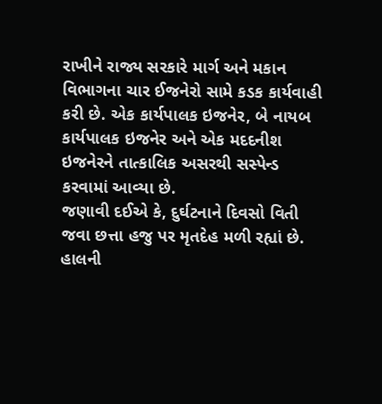રાખીને રાજ્ય સરકારે માર્ગ અને મકાન વિભાગના ચાર ઈજનેરો સામે કડક કાર્યવાહી કરી છે. એક કાર્યપાલક ઇજનેર, બે નાયબ કાર્યપાલક ઇજનેર અને એક મદદનીશ ઇજનેરને તાત્કાલિક અસરથી સસ્પેન્ડ કરવામાં આવ્યા છે.
જણાવી દઈએ કે, દુર્ઘટનાને દિવસો વિતી જવા છત્તા હજુ પર મૃતદેહ મળી રહ્યાં છે. હાલની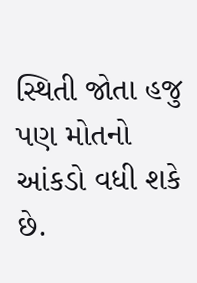સ્થિતી જોતા હજુ પણ મોતનો આંકડો વધી શકે છે.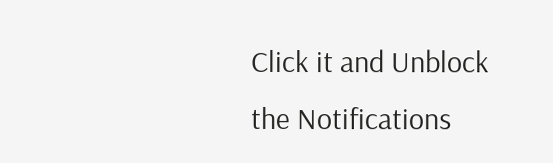Click it and Unblock the Notifications